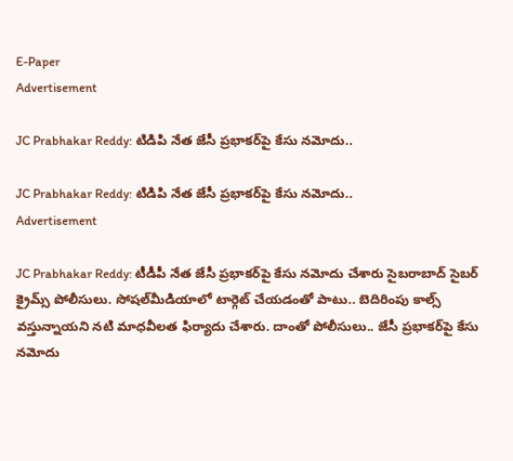E-Paper
Advertisement

JC Prabhakar Reddy: టిడిపి నేత జేసీ ప్రభాకర్‌పై కేసు నమోదు..

JC Prabhakar Reddy: టిడిపి నేత జేసీ ప్రభాకర్‌పై కేసు నమోదు..
Advertisement

JC Prabhakar Reddy: టీడీపీ నేత జేసీ ప్రభాకర్‌పై కేసు నమోదు చేశారు సైబరాబాద్ సైబర్ క్రైమ్స్‌ పోలీసులు. సోషల్‌మీడియాలో టార్గెట్‌ చేయడంతో పాటు.. బెదిరింపు కాల్స్‌ వస్తున్నాయని నటి మాధవీలత ఫిర్యాదు చేశారు. దాంతో పోలీసులు.. జేసీ ప్రభాకర్‌పై కేసు నమోదు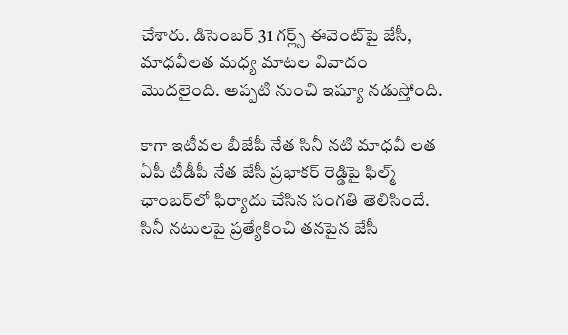చేశారు. డిసెంబర్ 31 గర్ల్స్ ఈవెంట్‌పై జేసీ, మాధవీలత మధ్య మాటల వివాదం మొదలైంది. అప్పటి నుంచి ఇష్యూ నడుస్తోంది.

కాగా ఇటీవల బీజేపీ నేత సినీ నటి మాధవీ లత ఏపీ టీడీపీ నేత జేసీ ప్రభాకర్ రెడ్డిపై ఫిల్మ్ ఛాంబర్‌లో ఫిర్యాదు చేసిన సంగతి తెలిసిందే. సినీ నటులపై ప్రత్యేకించి తనపైన జేసీ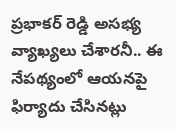ప్రభాకర్ రెడ్డి అసభ్య వ్యాఖ్యలు చేశారనీ.. ఈ నేపథ్యంలో ఆయనపై ఫిర్యాదు చేసినట్లు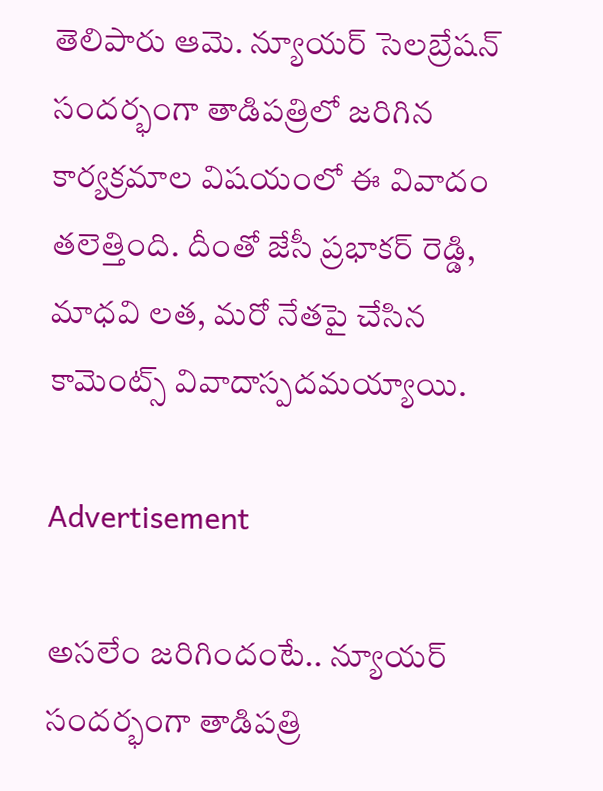తెలిపారు ఆమె. న్యూయర్ సెలబ్రేషన్ సందర్భంగా తాడిపత్రిలో జరిగిన కార్యక్రమాల విషయంలో ఈ వివాదం తలెత్తింది. దీంతో జేసీ ప్రభాకర్ రెడ్డి, మాధవి లత, మరో నేతపై చేసిన కామెంట్స్ వివాదాస్పదమయ్యాయి.

Advertisement

అసలేం జరిగిందంటే.. న్యూయర్ సందర్భంగా తాడిపత్రి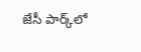జేసీ పార్క్‌లో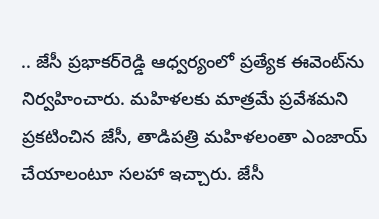.. జేసీ ప్రభాకర్‌రెడ్డి ఆధ్వర్యంలో ప్రత్యేక ఈవెంట్‌ను నిర్వహించారు. మహిళలకు మాత్రమే ప్రవేశమని ప్రకటించిన జేసీ, తాడిపత్రి మహిళలంతా ఎంజాయ్ చేయాలంటూ సలహా ఇచ్చారు. జేసీ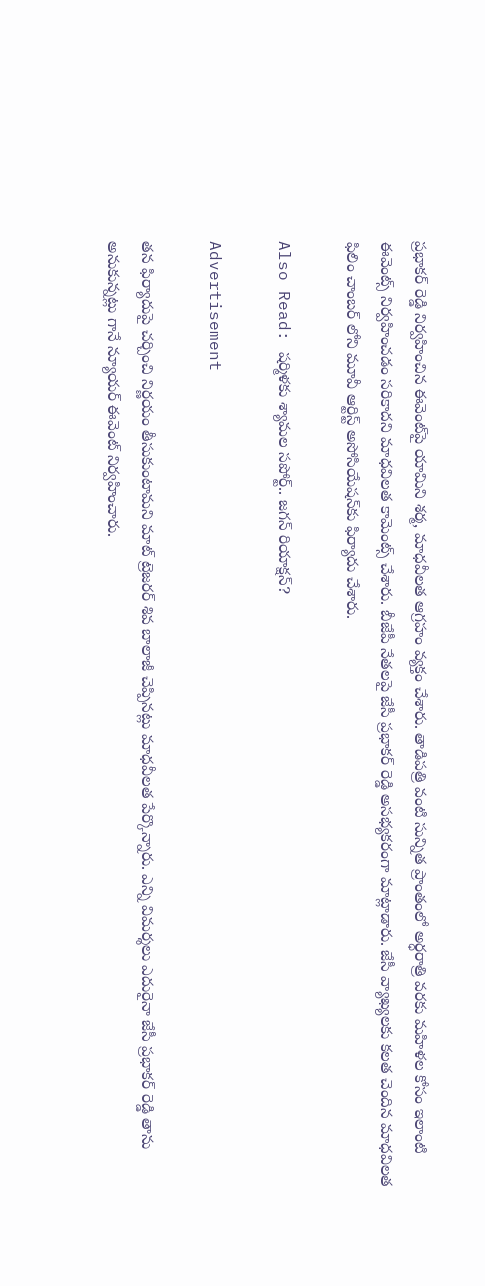ప్రభాకర్ రెడ్డి నిర్వహించిన ఈవెంట్‌పై యామిని శర్మ, మాధవీలత ఆగ్రహం వ్యక్తం చేశారు. తాడిపత్రి వంటి సున్నిత ప్రాంతంలో అర్ధరాత్రి వరకు మహిళల కోసం ఇలాంటి ఈవెంట్స్ నిర్వహించడం సరికాదని మాధవిలత కామెంట్స్ చేశారు. బీజేపీ నేతలపై జేసీ ప్రభాకర్ రెడ్డి అసభ్యకరంగా మాట్లాడారు. జేసీ వ్యాఖ్యలకు కలత చెందిన మాధవిలత ఫిలిం చాంబర్ లోని మూవీ ఆర్టిస్ట్ అసోసియేషన్‌కు ఫిర్యాదు చేశారు.

Also Read: షర్మిళకు శ్యామల సపోర్ట్.. జగన్ రియాక్షన్?

Advertisement

తన ఫిర్యాదుపై చర్చించి నిర్ణయం తీసుకుంటామని మాట్ ట్రెజరర్ శివ బాలాజీ చెప్పినట్లు మాధవీలత పేర్కొన్నారు. ఎన్ని విమర్శలు ఎదురైనా జేసీ ప్రభాకర్ రెడ్డి తాను అనుకున్నట్లు గానే న్యూయర్ ఈవెంట్ నిర్వహించారు.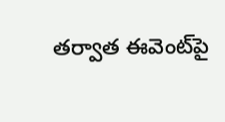తర్వాత ఈవెంట్‌పై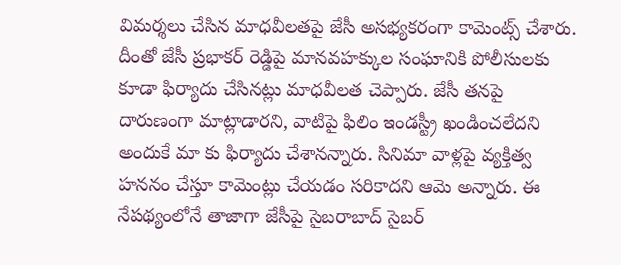విమర్శలు చేసిన మాధవీలతపై జేసీ అసభ్యకరంగా కామెంట్స్ చేశారు. దీంతో జేసీ ప్రభాకర్ రెడ్డిపై మానవహక్కుల సంఘానికి పోలీసులకు కూడా ఫిర్యాదు చేసినట్లు మాధవీలత చెప్పారు. జేసీ తనపై దారుణంగా మాట్లాడారని, వాటిపై ఫిలిం ఇండస్ట్రీ ఖండించలేదని అందుకే మా కు ఫిర్యాదు చేశానన్నారు. సినిమా వాళ్లపై వ్యక్తిత్వ హననం చేస్తూ కామెంట్లు చేయడం సరికాదని ఆమె అన్నారు. ఈ నేపథ్యంలోనే తాజాగా జేసీపై సైబరాబాద్ సైబర్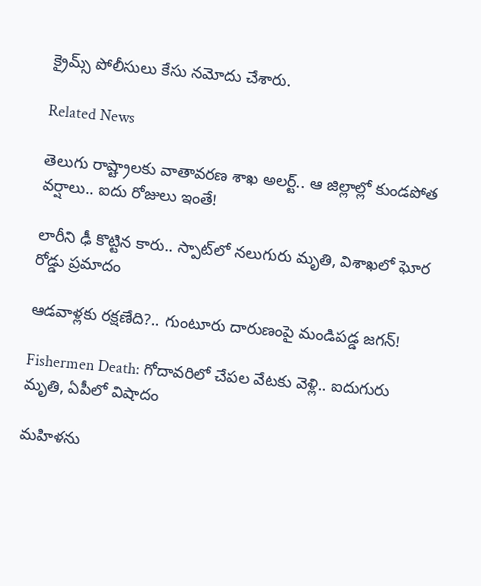క్రైమ్స్‌ పోలీసులు కేసు నమోదు చేశారు.

Related News

తెలుగు రాష్ట్రాలకు వాతావరణ శాఖ అలర్ట్.. ఆ జిల్లాల్లో కుండపోత వర్షాలు.. ఐదు రోజులు ఇంతే!

లారీని ఢీ కొట్టిన కారు.. స్పాట్‌లో నలుగురు మృతి, విశాఖలో ఘోర రోడ్డు ప్రమాదం

ఆడవాళ్లకు రక్షణేది?.. గుంటూరు దారుణంపై మండిపడ్డ జగన్!

Fishermen Death: గోదావరిలో చేపల వేటకు వెళ్లి.. ఐదుగురు మృతి, ఏపీలో విషాదం

మహిళను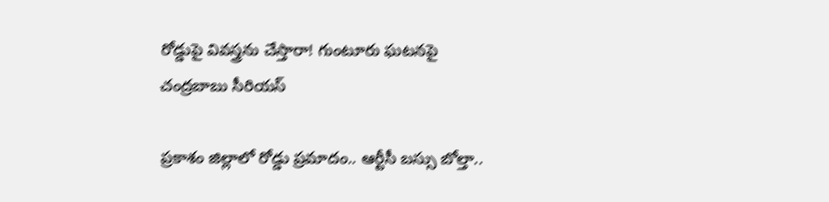రోడ్డుపై వివస్త్రను చేస్తారా! గుంటూరు ఘటనపై చంద్రబాబు సీరియస్

ప్రకాశం జిల్లాలో రోడ్డు ప్రమాదం.. ఆర్టీసీ బస్సు బోల్తా..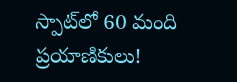స్పాట్‌‌లో 60 మంది ప్రయాణికులు!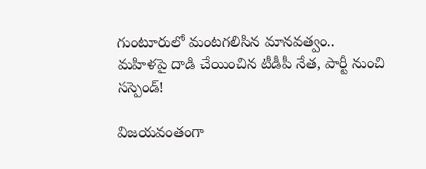గుంటూరులో మంటగలిసిన మానవత్వం.. మహిళపై దాడి చేయించిన టీడీపీ నేత, పార్టీ నుంచి సస్పెండ్!

విజయవంతంగా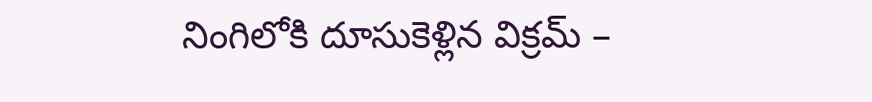నింగిలోకి దూసుకెళ్లిన విక్రమ్ –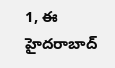1, ఈ హైదరాబాద్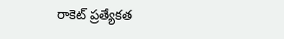రాకెట్ ప్రత్యేకత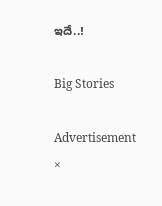ఇదే..!

Big Stories

Advertisement
×